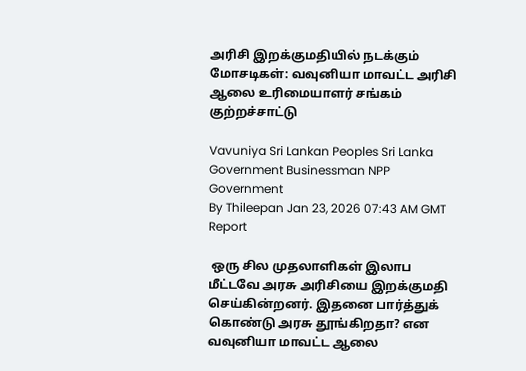அரிசி இறக்குமதியில் நடக்கும் மோசடிகள்: வவுனியா மாவட்ட அரிசி ஆலை உரிமையாளர் சங்கம் குற்றச்சாட்டு

Vavuniya Sri Lankan Peoples Sri Lanka Government Businessman NPP Government
By Thileepan Jan 23, 2026 07:43 AM GMT
Report

 ஒரு சில முதலாளிகள் இலாப மீட்டவே அரசு அரிசியை இறக்குமதி செய்கின்றனர். இதனை பார்த்துக் கொண்டு அரசு தூங்கிறதா? என வவுனியா மாவட்ட ஆலை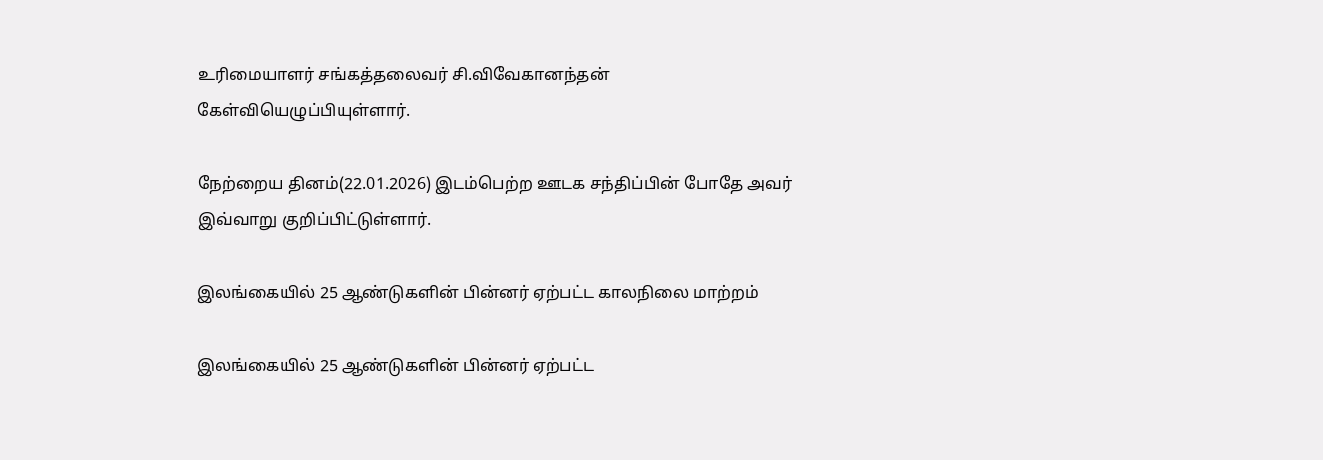உரிமையாளர் சங்கத்தலைவர் சி.விவேகானந்தன் கேள்வியெழுப்பியுள்ளார்.

நேற்றைய தினம்(22.01.2026) இடம்பெற்ற ஊடக சந்திப்பின் போதே அவர் இவ்வாறு குறிப்பிட்டுள்ளார்.

இலங்கையில் 25 ஆண்டுகளின் பின்னர் ஏற்பட்ட காலநிலை மாற்றம்

இலங்கையில் 25 ஆண்டுகளின் பின்னர் ஏற்பட்ட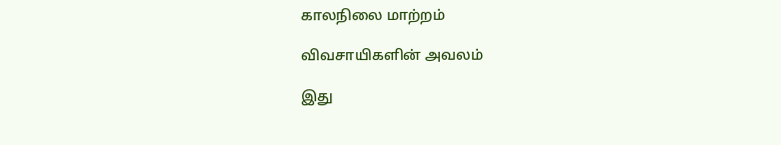காலநிலை மாற்றம்

விவசாயிகளின் அவலம்

இது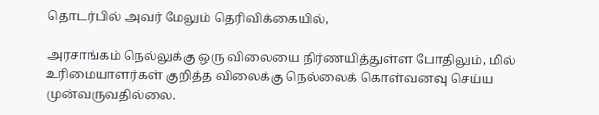தொடர்பில் அவர் மேலும் தெரிவிக்கையில்,

அரசாங்கம் நெல்லுக்கு ஒரு விலையை நிர்ணயித்துள்ள போதிலும், மில் உரிமையாளர்கள் குறித்த விலைக்கு நெல்லைக் கொள்வனவு செய்ய முன்வருவதில்லை.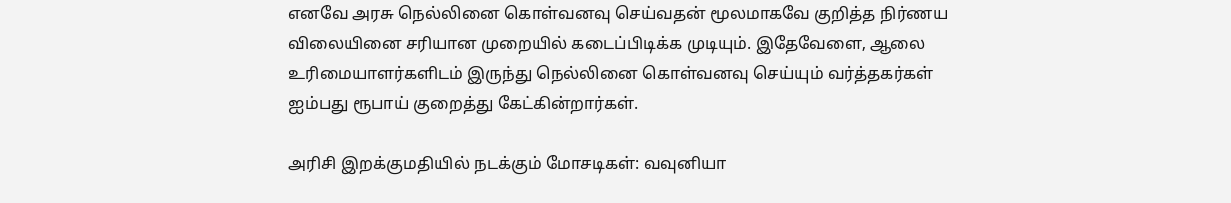எனவே அரசு நெல்லினை கொள்வனவு செய்வதன் மூலமாகவே குறித்த நிர்ணய விலையினை சரியான முறையில் கடைப்பிடிக்க முடியும். இதேவேளை, ஆலை உரிமையாளர்களிடம் இருந்து நெல்லினை கொள்வனவு செய்யும் வர்த்தகர்கள் ஐம்பது ரூபாய் குறைத்து கேட்கின்றார்கள்.

அரிசி இறக்குமதியில் நடக்கும் மோசடிகள்: வவுனியா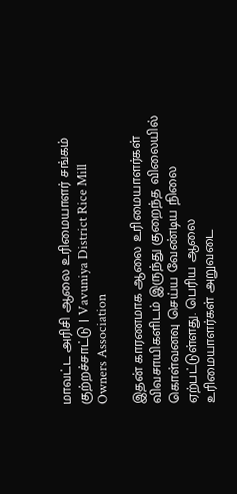மாவட்ட அரிசி ஆலை உரிமையாளர் சங்கம் குற்றச்சாட்டு | Vavuniya District Rice Mill Owners Association

இதன் காரணமாக ஆலை உரிமையாளர்கள் விவசாயிகளிடம் இருந்து குறைந்த விலையில் கொள்வனவு செய்ய வேண்டிய நிலை ஏற்பட்டுள்ளது. பெரிய ஆலை உரிமையாளர்கள் அறுவடை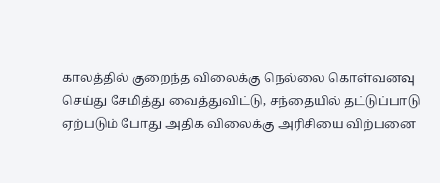காலத்தில் குறைந்த விலைக்கு நெல்லை கொள்வனவு செய்து சேமித்து வைத்துவிட்டு, சந்தையில் தட்டுப்பாடு ஏற்படும் போது அதிக விலைக்கு அரிசியை விற்பனை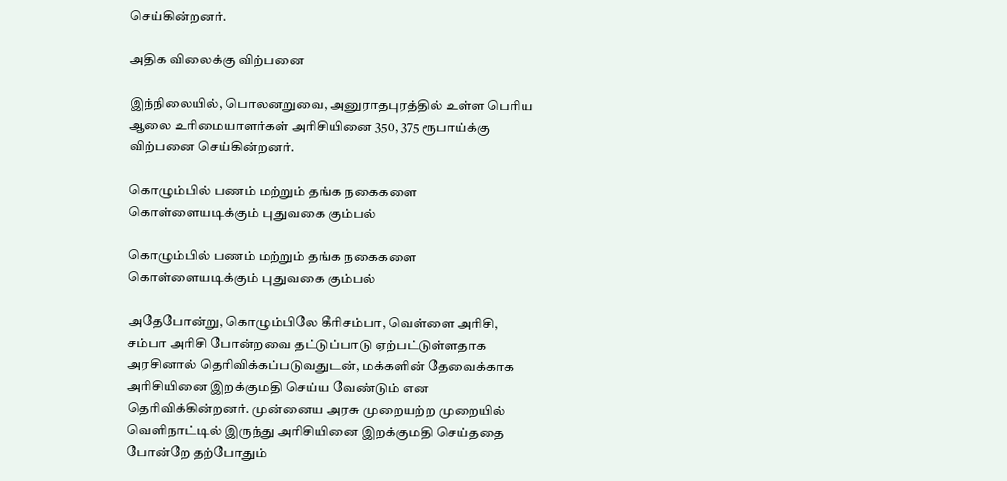செய்கின்றனர்.

அதிக விலைக்கு விற்பனை

இந்நிலையில், பொலனறுவை, அனுராதபுரத்தில் உள்ள பெரிய ஆலை உரிமையாளர்கள் அரிசியினை 350, 375 ரூபாய்க்கு விற்பனை செய்கின்றனர்.

கொழும்பில் பணம் மற்றும் தங்க நகைகளை கொள்ளையடிக்கும் புதுவகை கும்பல்

கொழும்பில் பணம் மற்றும் தங்க நகைகளை கொள்ளையடிக்கும் புதுவகை கும்பல்

அதேபோன்று, கொழும்பிலே கீரிசம்பா, வெள்ளை அரிசி, சம்பா அரிசி போன்றவை தட்டுப்பாடு ஏற்பட்டுள்ளதாக அரசினால் தெரிவிக்கப்படுவதுடன், மக்களின் தேவைக்காக அரிசியினை இறக்குமதி செய்ய வேண்டும் என தெரிவிக்கின்றனர். முன்னைய அரசு முறையற்ற முறையில் வெளிநாட்டில் இருந்து அரிசியினை இறக்குமதி செய்ததை போன்றே தற்போதும்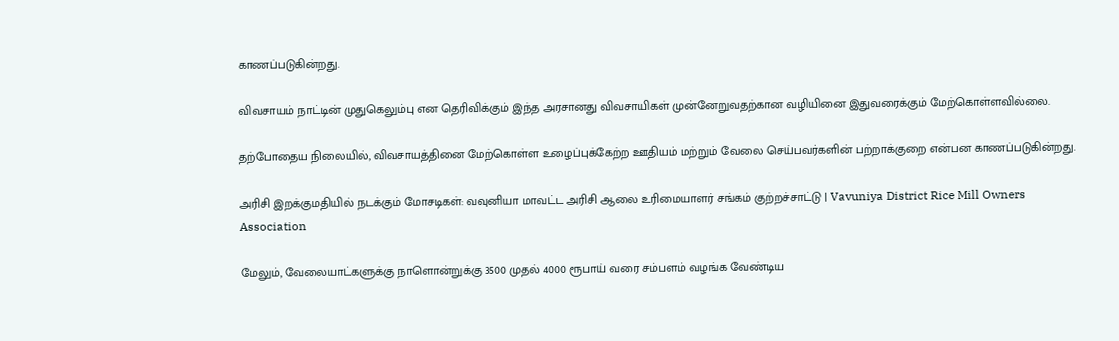காணப்படுகின்றது.

விவசாயம் நாட்டின் முதுகெலும்பு என தெரிவிக்கும் இந்த அரசானது விவசாயிகள் முன்னேறுவதற்கான வழியினை இதுவரைக்கும் மேற்கொள்ளவில்லை.

தற்போதைய நிலையில், விவசாயத்தினை மேற்கொள்ள உழைப்புக்கேற்ற ஊதியம் மற்றும் வேலை செய்பவர்களின் பற்றாக்குறை என்பன காணப்படுகின்றது.

அரிசி இறக்குமதியில் நடக்கும் மோசடிகள்: வவுனியா மாவட்ட அரிசி ஆலை உரிமையாளர் சங்கம் குற்றச்சாட்டு | Vavuniya District Rice Mill Owners Association

மேலும், வேலையாட்களுக்கு நாளொன்றுக்கு 3500 முதல் 4000 ரூபாய் வரை சம்பளம் வழங்க வேண்டிய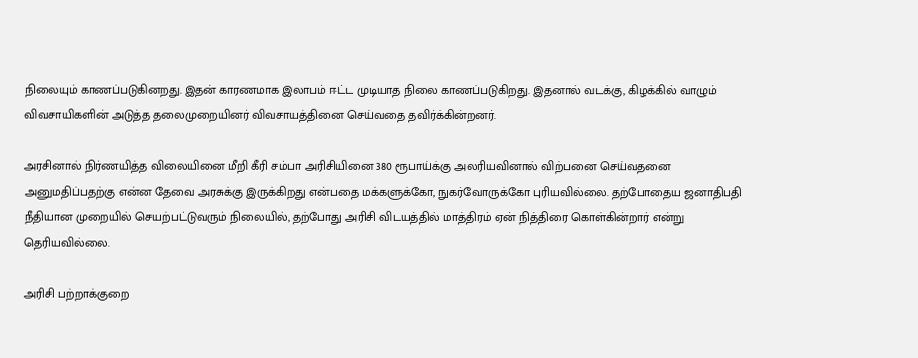நிலையும் காணப்படுகினறது. இதன் காரணமாக இலாபம் ஈட்ட முடியாத நிலை காணப்படுகிறது. இதனால் வடக்கு, கிழக்கில் வாழும் விவசாயிகளின் அடுத்த தலைமுறையினர் விவசாயத்தினை செய்வதை தவிர்க்கின்றனர்.

அரசினால் நிர்ணயித்த விலையினை மீறி கீரி சம்பா அரிசியினை 380 ரூபாய்க்கு அலரியவினால் விற்பனை செய்வதனை அனுமதிப்பதற்கு என்ன தேவை அரசுக்கு இருக்கிறது என்பதை மக்களுக்கோ, நுகர்வோருக்கோ புரியவில்லை. தற்போதைய ஜனாதிபதி நீதியான முறையில் செயற்பட்டுவரும் நிலையில், தற்போது அரிசி விடயத்தில் மாத்திரம் ஏன் நித்திரை கொள்கின்றார் என்று தெரியவில்லை.

அரிசி பற்றாக்குறை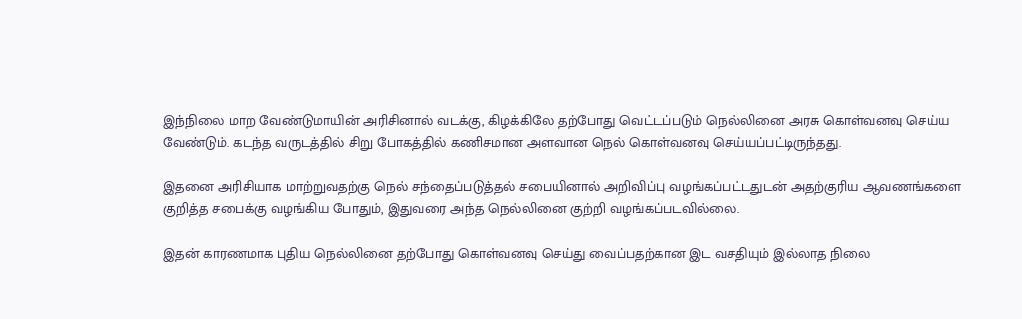இந்நிலை மாற வேண்டுமாயின் அரிசினால் வடக்கு, கிழக்கிலே தற்போது வெட்டப்படும் நெல்லினை அரசு கொள்வனவு செய்ய வேண்டும். கடந்த வருடத்தில் சிறு போகத்தில் கணிசமான அளவான நெல் கொள்வனவு செய்யப்பட்டிருந்தது.

இதனை அரிசியாக மாற்றுவதற்கு நெல் சந்தைப்படுத்தல் சபையினால் அறிவிப்பு வழங்கப்பட்டதுடன் அதற்குரிய ஆவணங்களை குறித்த சபைக்கு வழங்கிய போதும், இதுவரை அந்த நெல்லினை குற்றி வழங்கப்படவில்லை.

இதன் காரணமாக புதிய நெல்லினை தற்போது கொள்வனவு செய்து வைப்பதற்கான இட வசதியும் இல்லாத நிலை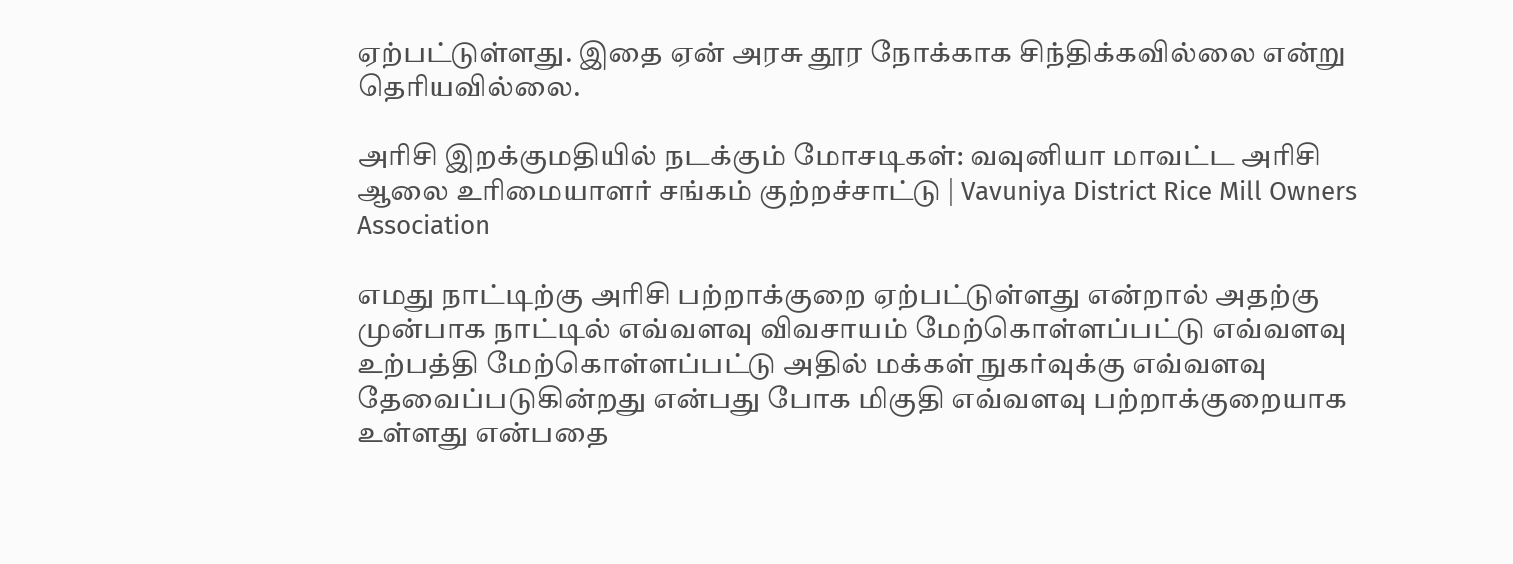ஏற்பட்டுள்ளது. இதை ஏன் அரசு தூர நோக்காக சிந்திக்கவில்லை என்று தெரியவில்லை.

அரிசி இறக்குமதியில் நடக்கும் மோசடிகள்: வவுனியா மாவட்ட அரிசி ஆலை உரிமையாளர் சங்கம் குற்றச்சாட்டு | Vavuniya District Rice Mill Owners Association

எமது நாட்டிற்கு அரிசி பற்றாக்குறை ஏற்பட்டுள்ளது என்றால் அதற்கு முன்பாக நாட்டில் எவ்வளவு விவசாயம் மேற்கொள்ளப்பட்டு எவ்வளவு உற்பத்தி மேற்கொள்ளப்பட்டு அதில் மக்கள் நுகர்வுக்கு எவ்வளவு தேவைப்படுகின்றது என்பது போக மிகுதி எவ்வளவு பற்றாக்குறையாக உள்ளது என்பதை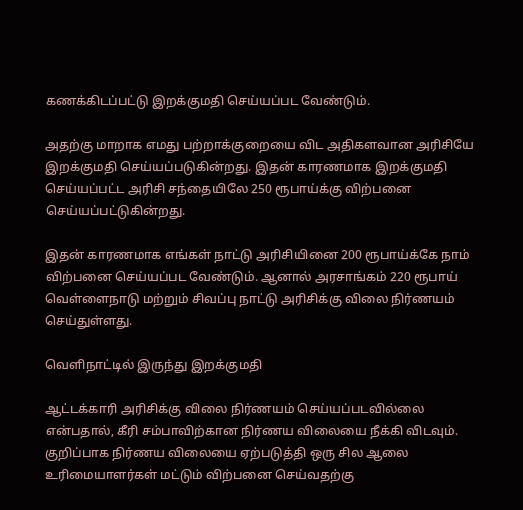கணக்கிடப்பட்டு இறக்குமதி செய்யப்பட வேண்டும்.

அதற்கு மாறாக எமது பற்றாக்குறையை விட அதிகளவான அரிசியே இறக்குமதி செய்யப்படுகின்றது. இதன் காரணமாக இறக்குமதி செய்யப்பட்ட அரிசி சந்தையிலே 250 ரூபாய்க்கு விற்பனை செய்யப்பட்டுகின்றது.

இதன் காரணமாக எங்கள் நாட்டு அரிசியினை 200 ரூபாய்க்கே நாம் விற்பனை செய்யப்பட வேண்டும். ஆனால் அரசாங்கம் 220 ரூபாய் வெள்ளைநாடு மற்றும் சிவப்பு நாட்டு அரிசிக்கு விலை நிர்ணயம் செய்துள்ளது.

வெளிநாட்டில் இருந்து இறக்குமதி

ஆட்டக்காரி அரிசிக்கு விலை நிர்ணயம் செய்யப்படவில்லை என்பதால், கீரி சம்பாவிற்கான நிர்ணய விலையை நீக்கி விடவும். குறிப்பாக நிர்ணய விலையை ஏற்படுத்தி ஒரு சில ஆலை உரிமையாளர்கள் மட்டும் விற்பனை செய்வதற்கு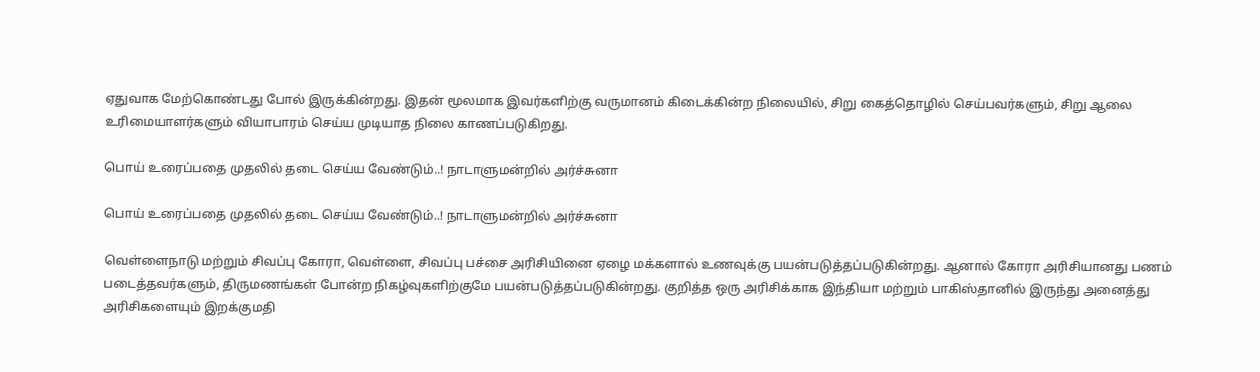ஏதுவாக மேற்கொண்டது போல் இருக்கின்றது. இதன் மூலமாக இவர்களிற்கு வருமானம் கிடைக்கின்ற நிலையில், சிறு கைத்தொழில் செய்பவர்களும், சிறு ஆலை உரிமையாளர்களும் வியாபாரம் செய்ய முடியாத நிலை காணப்படுகிறது.

பொய் உரைப்பதை முதலில் தடை செய்ய வேண்டும்..! நாடாளுமன்றில் அர்ச்சுனா

பொய் உரைப்பதை முதலில் தடை செய்ய வேண்டும்..! நாடாளுமன்றில் அர்ச்சுனா

வெள்ளைநாடு மற்றும் சிவப்பு கோரா, வெள்ளை, சிவப்பு பச்சை அரிசியினை ஏழை மக்களால் உணவுக்கு பயன்படுத்தப்படுகின்றது. ஆனால் கோரா அரிசியானது பணம் படைத்தவர்களும், திருமணங்கள் போன்ற நிகழ்வுகளிற்குமே பயன்படுத்தப்படுகின்றது. குறித்த ஒரு அரிசிக்காக இந்தியா மற்றும் பாகிஸ்தானில் இருந்து அனைத்து அரிசிகளையும் இறக்குமதி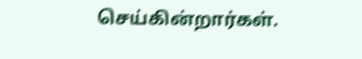செய்கின்றார்கள்.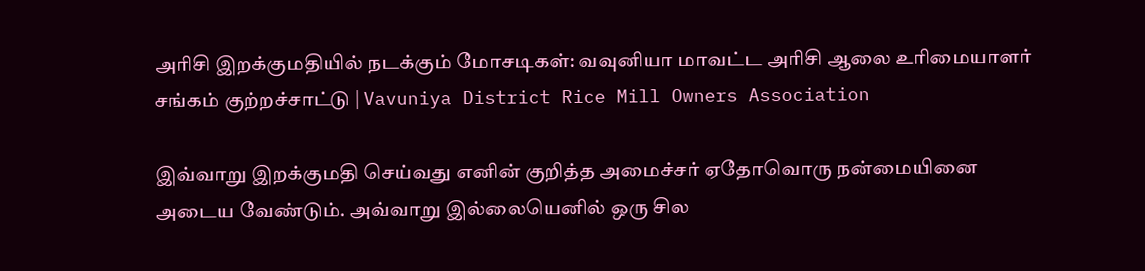அரிசி இறக்குமதியில் நடக்கும் மோசடிகள்: வவுனியா மாவட்ட அரிசி ஆலை உரிமையாளர் சங்கம் குற்றச்சாட்டு | Vavuniya District Rice Mill Owners Association

இவ்வாறு இறக்குமதி செய்வது எனின் குறித்த அமைச்சர் ஏதோவொரு நன்மையினை அடைய வேண்டும். அவ்வாறு இல்லையெனில் ஒரு சில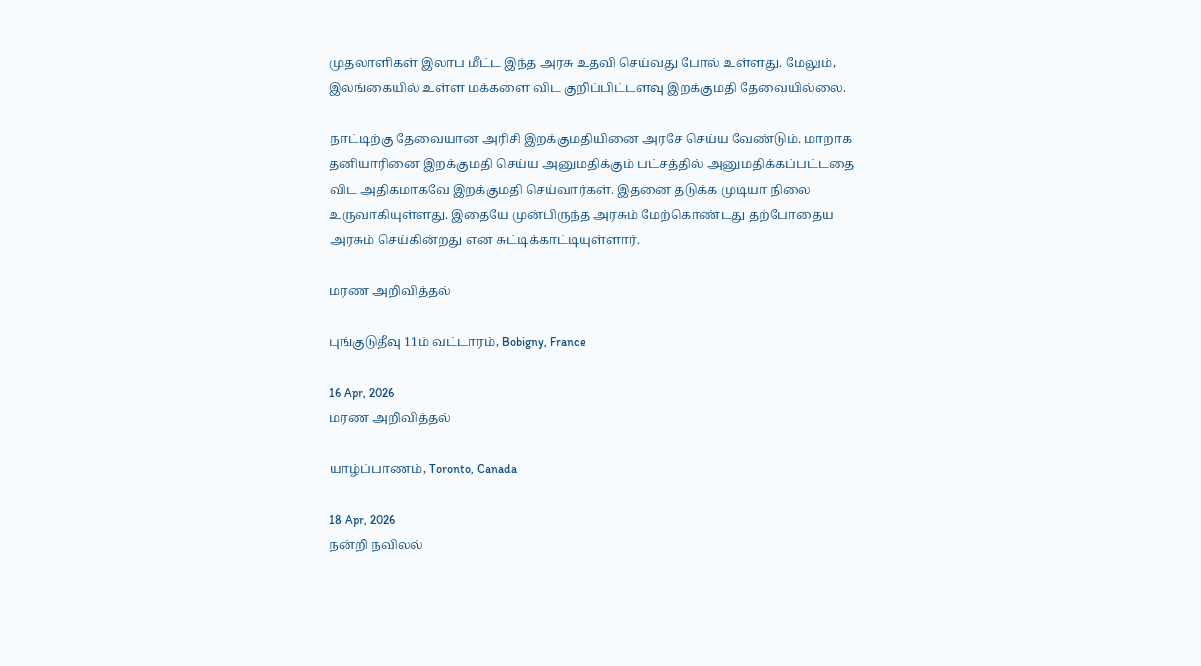முதலாளிகள் இலாப மீட்ட இந்த அரசு உதவி செய்வது போல் உள்ளது. மேலும், இலங்கையில் உள்ள மக்களை விட குறிப்பிட்டளவு இறக்குமதி தேவையில்லை.

நாட்டிற்கு தேவையான அரிசி இறக்குமதியினை அரசே செய்ய வேண்டும். மாறாக தனியாரினை இறக்குமதி செய்ய அனுமதிக்கும் பட்சத்தில் அனுமதிக்கப்பட்டதை விட அதிகமாகவே இறக்குமதி செய்வார்கள். இதனை தடுக்க முடியா நிலை உருவாகியுள்ளது. இதையே முன்பிருந்த அரசும் மேற்கொண்டது தற்போதைய அரசும் செய்கின்றது என சுட்டிக்காட்டியுள்ளார்.

மரண அறிவித்தல்

புங்குடுதீவு 11ம் வட்டாரம், Bobigny, France

16 Apr, 2026
மரண அறிவித்தல்

யாழ்ப்பாணம், Toronto, Canada

18 Apr, 2026
நன்றி நவிலல்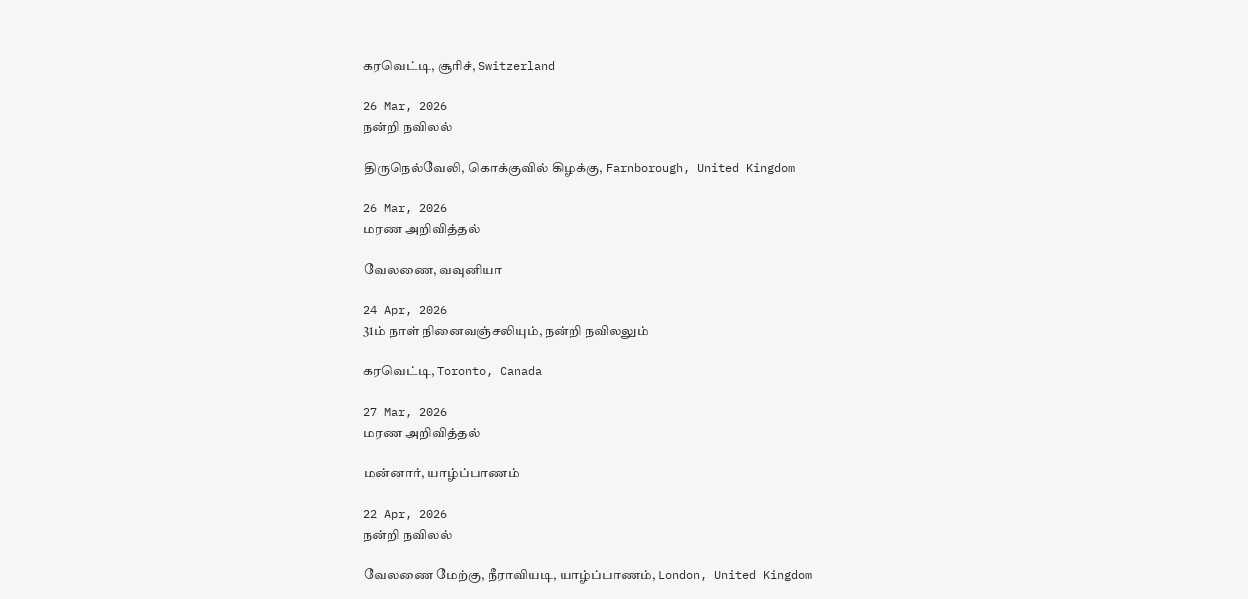கரவெட்டி, சூரிச், Switzerland

26 Mar, 2026
நன்றி நவிலல்

திருநெல்வேலி, கொக்குவில் கிழக்கு, Farnborough, United Kingdom

26 Mar, 2026
மரண அறிவித்தல்

வேலணை, வவுனியா

24 Apr, 2026
31ம் நாள் நினைவஞ்சலியும், நன்றி நவிலலும்

கரவெட்டி, Toronto, Canada

27 Mar, 2026
மரண அறிவித்தல்

மன்னார், யாழ்ப்பாணம்

22 Apr, 2026
நன்றி நவிலல்

வேலணை மேற்கு, நீராவியடி, யாழ்ப்பாணம், London, United Kingdom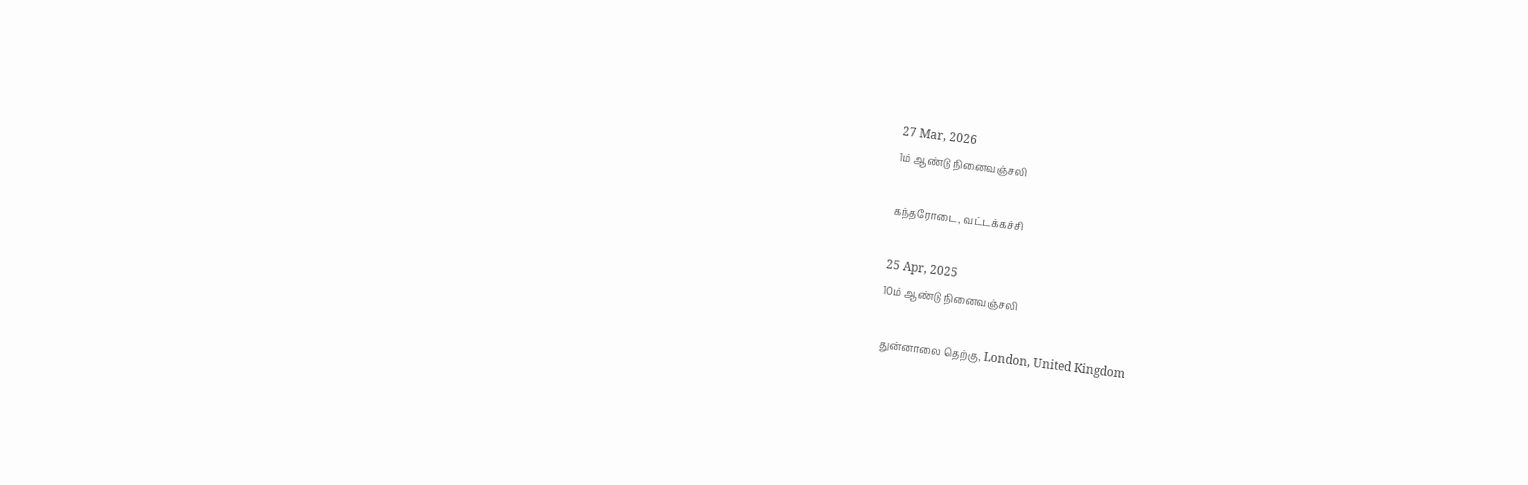27 Mar, 2026
1ம் ஆண்டு நினைவஞ்சலி

கந்தரோடை, வட்டக்கச்சி

25 Apr, 2025
10ம் ஆண்டு நினைவஞ்சலி

 துன்னாலை தெற்கு, London, United Kingdom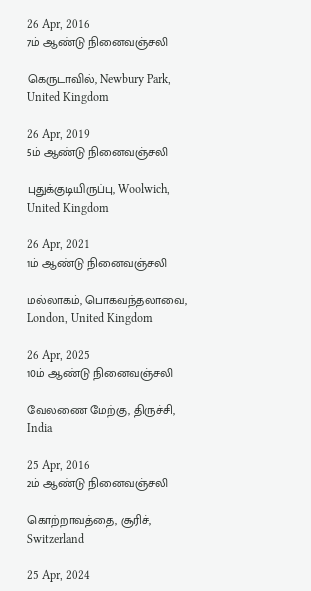26 Apr, 2016
7ம் ஆண்டு நினைவஞ்சலி

கெருடாவில், Newbury Park, United Kingdom

26 Apr, 2019
5ம் ஆண்டு நினைவஞ்சலி

புதுக்குடியிருப்பு, Woolwich, United Kingdom

26 Apr, 2021
1ம் ஆண்டு நினைவஞ்சலி

மல்லாகம், பொகவந்தலாவை, London, United Kingdom

26 Apr, 2025
10ம் ஆண்டு நினைவஞ்சலி

வேலணை மேற்கு, திருச்சி, India

25 Apr, 2016
2ம் ஆண்டு நினைவஞ்சலி

கொற்றாவத்தை, சூரிச், Switzerland

25 Apr, 2024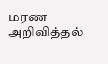மரண அறிவித்தல்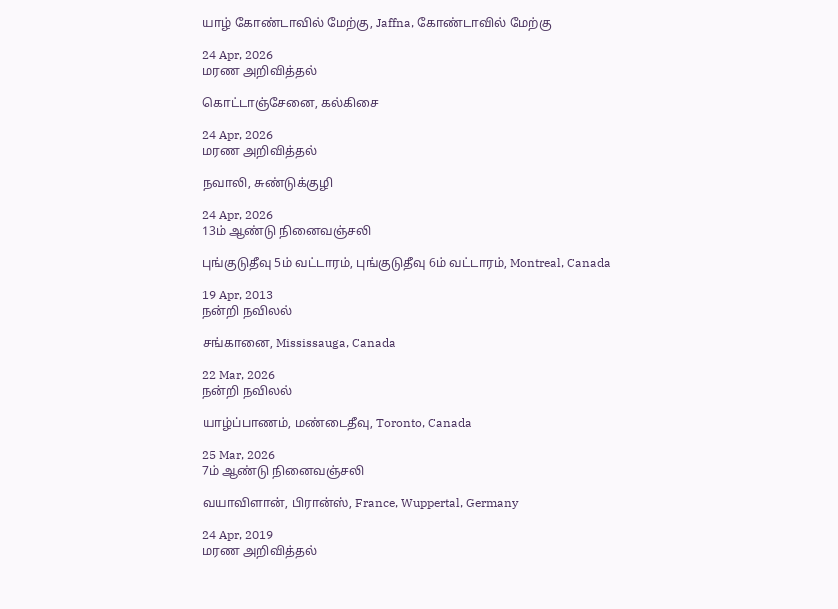யாழ் கோண்டாவில் மேற்கு, Jaffna, கோண்டாவில் மேற்கு

24 Apr, 2026
மரண அறிவித்தல்

கொட்டாஞ்சேனை, கல்கிசை

24 Apr, 2026
மரண அறிவித்தல்

நவாலி, சுண்டுக்குழி

24 Apr, 2026
13ம் ஆண்டு நினைவஞ்சலி

புங்குடுதீவு 5ம் வட்டாரம், புங்குடுதீவு 6ம் வட்டாரம், Montreal, Canada

19 Apr, 2013
நன்றி நவிலல்

சங்கானை, Mississauga, Canada

22 Mar, 2026
நன்றி நவிலல்

யாழ்ப்பாணம், மண்டைதீவு, Toronto, Canada

25 Mar, 2026
7ம் ஆண்டு நினைவஞ்சலி

வயாவிளான், பிரான்ஸ், France, Wuppertal, Germany

24 Apr, 2019
மரண அறிவித்தல்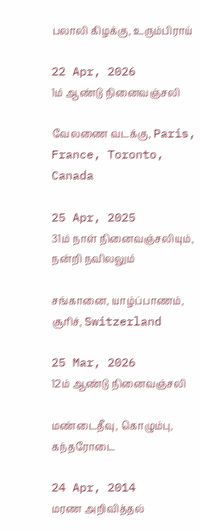பலாலி கிழக்கு, உரும்பிராய்

22 Apr, 2026
1ம் ஆண்டு நினைவஞ்சலி

வேலணை வடக்கு, Paris, France, Toronto, Canada

25 Apr, 2025
31ம் நாள் நினைவஞ்சலியும், நன்றி நவிலலும்

சங்கானை, யாழ்ப்பாணம், சூரிச், Switzerland

25 Mar, 2026
12ம் ஆண்டு நினைவஞ்சலி

மண்டைதீவு, கொழும்பு, கந்தரோடை

24 Apr, 2014
மரண அறிவித்தல்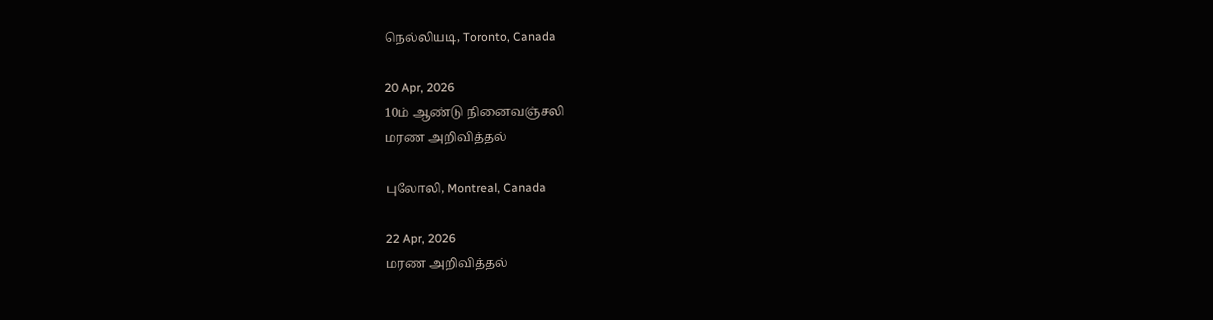நெல்லியடி, Toronto, Canada

20 Apr, 2026
10ம் ஆண்டு நினைவஞ்சலி
மரண அறிவித்தல்

புலோலி, Montreal, Canada

22 Apr, 2026
மரண அறிவித்தல்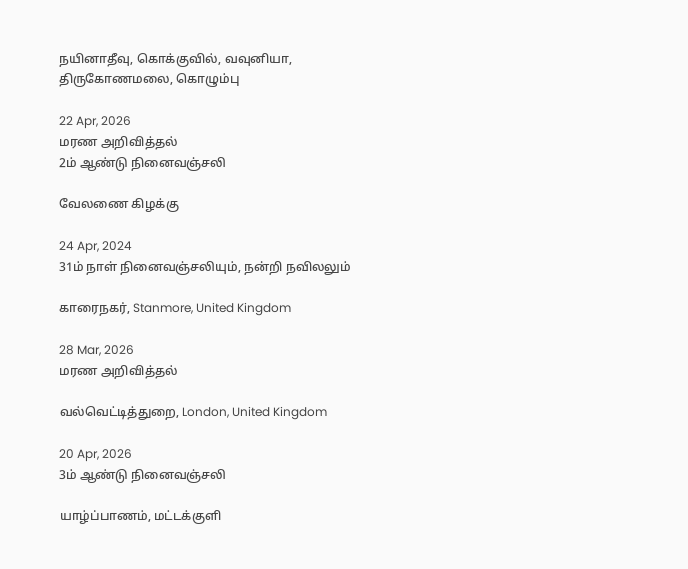நயினாதீவு, கொக்குவில், வவுனியா, திருகோணமலை, கொழும்பு

22 Apr, 2026
மரண அறிவித்தல்
2ம் ஆண்டு நினைவஞ்சலி

வேலணை கிழக்கு

24 Apr, 2024
31ம் நாள் நினைவஞ்சலியும், நன்றி நவிலலும்

காரைநகர், Stanmore, United Kingdom

28 Mar, 2026
மரண அறிவித்தல்

வல்வெட்டித்துறை, London, United Kingdom

20 Apr, 2026
3ம் ஆண்டு நினைவஞ்சலி

யாழ்ப்பாணம், மட்டக்குளி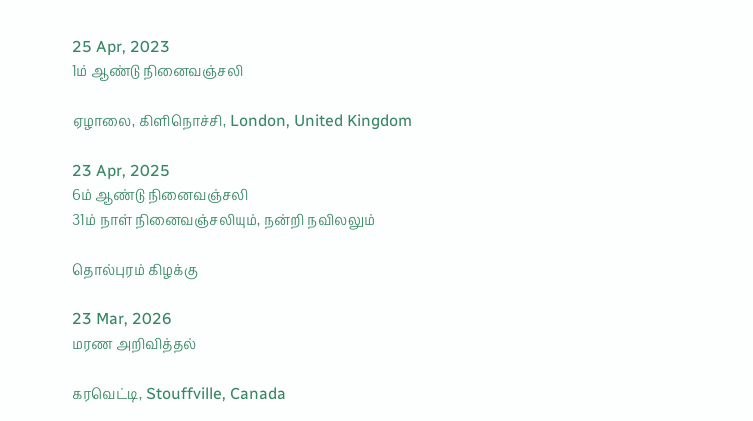25 Apr, 2023
1ம் ஆண்டு நினைவஞ்சலி

ஏழாலை, கிளிநொச்சி, London, United Kingdom

23 Apr, 2025
6ம் ஆண்டு நினைவஞ்சலி
31ம் நாள் நினைவஞ்சலியும், நன்றி நவிலலும்

தொல்புரம் கிழக்கு

23 Mar, 2026
மரண அறிவித்தல்

கரவெட்டி, Stouffville, Canada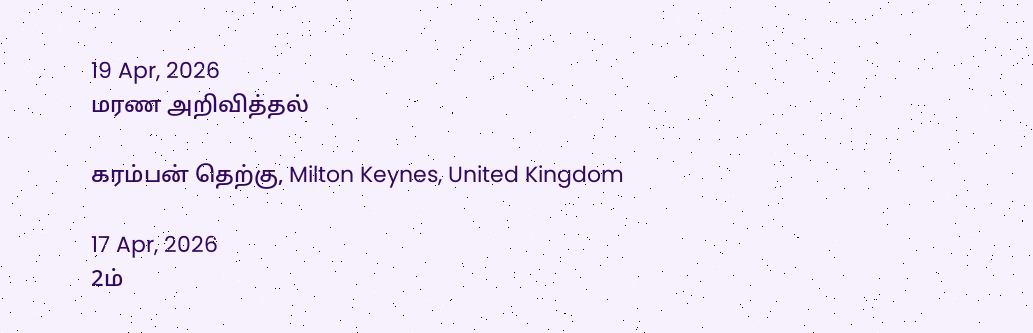19 Apr, 2026
மரண அறிவித்தல்

கரம்பன் தெற்கு, Milton Keynes, United Kingdom

17 Apr, 2026
2ம்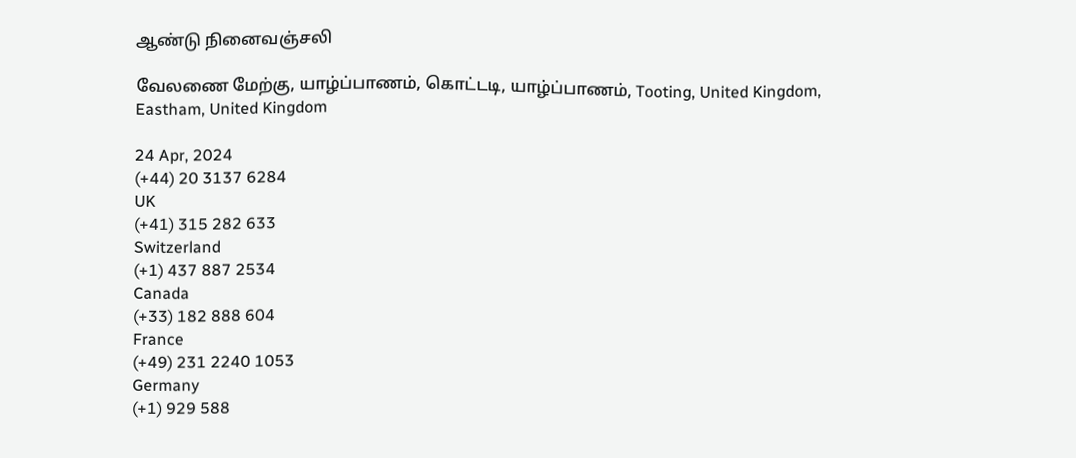ஆண்டு நினைவஞ்சலி

வேலணை மேற்கு, யாழ்ப்பாணம், கொட்டடி, யாழ்ப்பாணம், Tooting, United Kingdom, Eastham, United Kingdom

24 Apr, 2024
(+44) 20 3137 6284
UK
(+41) 315 282 633
Switzerland
(+1) 437 887 2534
Canada
(+33) 182 888 604
France
(+49) 231 2240 1053
Germany
(+1) 929 588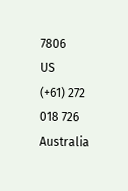7806
US
(+61) 272 018 726
Australia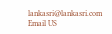lankasri@lankasri.com
Email US